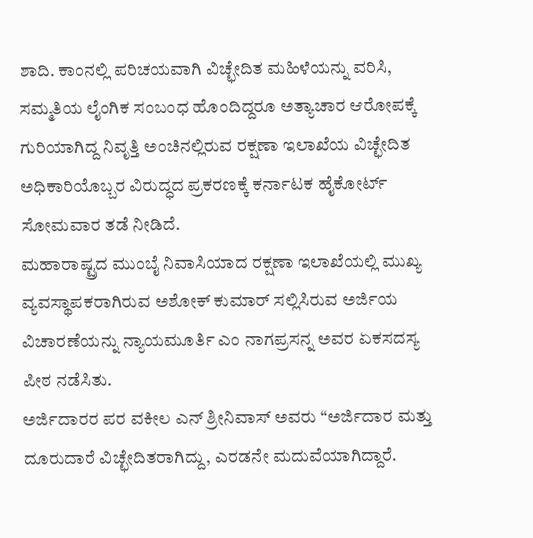ಶಾದಿ. ಕಾಂನಲ್ಲಿ ಪರಿಚಯವಾಗಿ ವಿಚ್ಛೇದಿತ ಮಹಿಳೆಯನ್ನು ವರಿಸಿ, ಸಮ್ಮತಿಯ ಲೈಂಗಿಕ ಸಂಬಂಧ ಹೊಂದಿದ್ದರೂ ಅತ್ಯಾಚಾರ ಆರೋಪಕ್ಕೆ ಗುರಿಯಾಗಿದ್ದ ನಿವೃತ್ತಿ ಅಂಚಿನಲ್ಲಿರುವ ರಕ್ಷಣಾ ಇಲಾಖೆಯ ವಿಚ್ಛೇದಿತ ಅಧಿಕಾರಿಯೊಬ್ಬರ ವಿರುದ್ಧದ ಪ್ರಕರಣಕ್ಕೆ ಕರ್ನಾಟಕ ಹೈಕೋರ್ಟ್ ಸೋಮವಾರ ತಡೆ ನೀಡಿದೆ.
ಮಹಾರಾಷ್ಟ್ರದ ಮುಂಬೈ ನಿವಾಸಿಯಾದ ರಕ್ಷಣಾ ಇಲಾಖೆಯಲ್ಲಿ ಮುಖ್ಯ ವ್ಯವಸ್ಥಾಪಕರಾಗಿರುವ ಅಶೋಕ್ ಕುಮಾರ್ ಸಲ್ಲಿಸಿರುವ ಅರ್ಜಿಯ ವಿಚಾರಣೆಯನ್ನು ನ್ಯಾಯಮೂರ್ತಿ ಎಂ ನಾಗಪ್ರಸನ್ನ ಅವರ ಏಕಸದಸ್ಯ ಪೀಠ ನಡೆಸಿತು.
ಅರ್ಜಿದಾರರ ಪರ ವಕೀಲ ಎನ್ ಶ್ರೀನಿವಾಸ್ ಅವರು “ಅರ್ಜಿದಾರ ಮತ್ತು ದೂರುದಾರೆ ವಿಚ್ಛೇದಿತರಾಗಿದ್ದು, ಎರಡನೇ ಮದುವೆಯಾಗಿದ್ದಾರೆ.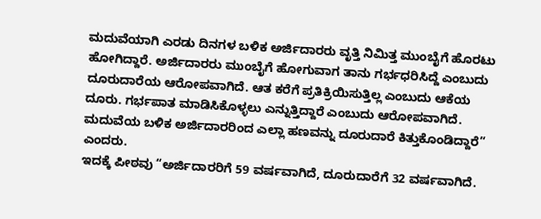ಮದುವೆಯಾಗಿ ಎರಡು ದಿನಗಳ ಬಳಿಕ ಅರ್ಜಿದಾರರು ವೃತ್ತಿ ನಿಮಿತ್ತ ಮುಂಬೈಗೆ ಹೊರಟು ಹೋಗಿದ್ದಾರೆ. ಅರ್ಜಿದಾರರು ಮುಂಬೈಗೆ ಹೋಗುವಾಗ ತಾನು ಗರ್ಭಧರಿಸಿದ್ದೆ ಎಂಬುದು ದೂರುದಾರೆಯ ಆರೋಪವಾಗಿದೆ. ಆತ ಕರೆಗೆ ಪ್ರತಿಕ್ರಿಯಿಸುತ್ತಿಲ್ಲ ಎಂಬುದು ಆಕೆಯ ದೂರು. ಗರ್ಭಪಾತ ಮಾಡಿಸಿಕೊಳ್ಳಲು ಎನ್ನುತ್ತಿದ್ದಾರೆ ಎಂಬುದು ಆರೋಪವಾಗಿದೆ. ಮದುವೆಯ ಬಳಿಕ ಅರ್ಜಿದಾರರಿಂದ ಎಲ್ಲಾ ಹಣವನ್ನು ದೂರುದಾರೆ ಕಿತ್ತುಕೊಂಡಿದ್ದಾರೆ” ಎಂದರು.
ಇದಕ್ಕೆ ಪೀಠವು “ಅರ್ಜಿದಾರರಿಗೆ 59 ವರ್ಷವಾಗಿದೆ, ದೂರುದಾರೆಗೆ 32 ವರ್ಷವಾಗಿದೆ.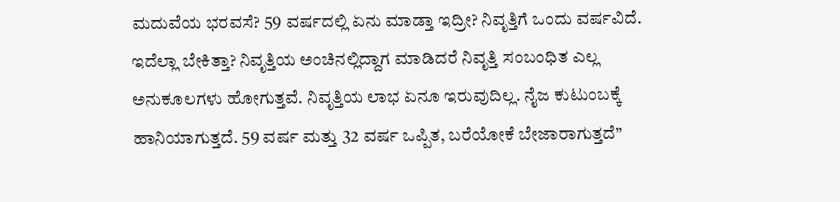ಮದುವೆಯ ಭರವಸೆ? 59 ವರ್ಷದಲ್ಲಿ ಏನು ಮಾಡ್ತಾ ಇದ್ರೀ? ನಿವೃತ್ತಿಗೆ ಒಂದು ವರ್ಷವಿದೆ. ಇದೆಲ್ಲಾ ಬೇಕಿತ್ತಾ? ನಿವೃತ್ತಿಯ ಅಂಚಿನಲ್ಲಿದ್ದಾಗ ಮಾಡಿದರೆ ನಿವೃತ್ತಿ ಸಂಬಂಧಿತ ಎಲ್ಲ ಅನುಕೂಲಗಳು ಹೋಗುತ್ತವೆ. ನಿವೃತ್ತಿಯ ಲಾಭ ಏನೂ ಇರುವುದಿಲ್ಲ. ನೈಜ ಕುಟುಂಬಕ್ಕೆ ಹಾನಿಯಾಗುತ್ತದೆ. 59 ವರ್ಷ ಮತ್ತು 32 ವರ್ಷ ಒಪ್ಪಿತ, ಬರೆಯೋಕೆ ಬೇಜಾರಾಗುತ್ತದೆ”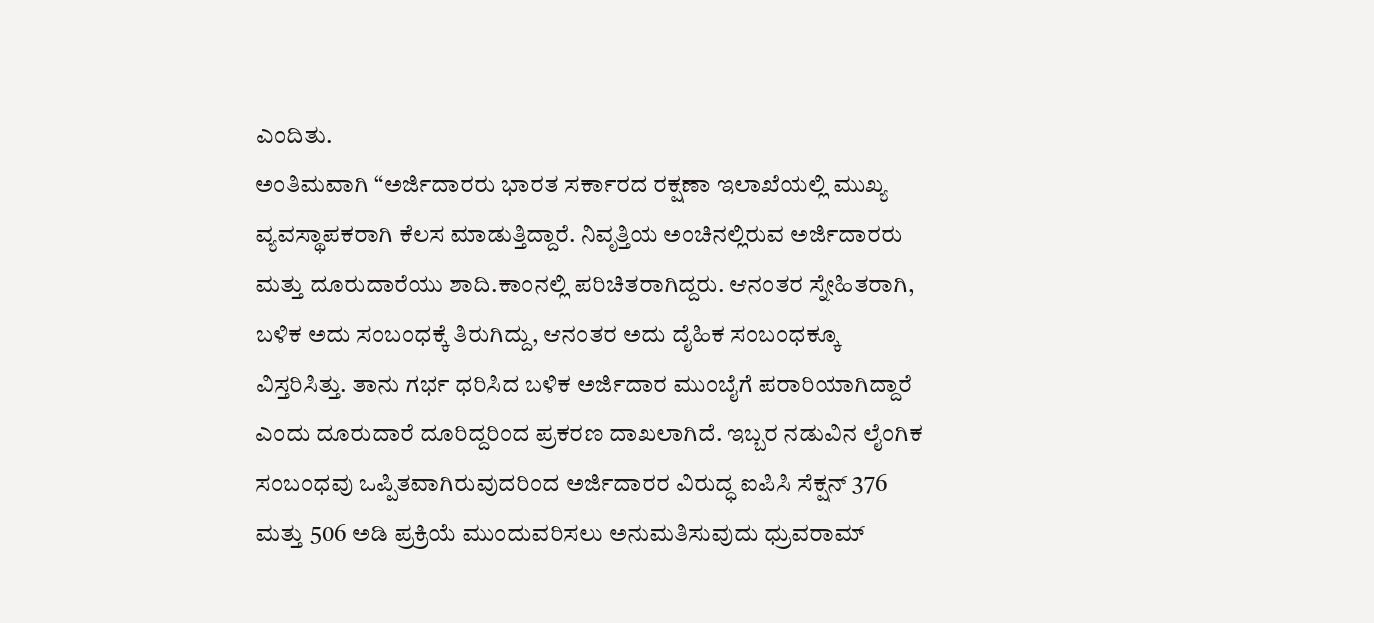ಎಂದಿತು.
ಅಂತಿಮವಾಗಿ “ಅರ್ಜಿದಾರರು ಭಾರತ ಸರ್ಕಾರದ ರಕ್ಷಣಾ ಇಲಾಖೆಯಲ್ಲಿ ಮುಖ್ಯ ವ್ಯವಸ್ಥಾಪಕರಾಗಿ ಕೆಲಸ ಮಾಡುತ್ತಿದ್ದಾರೆ. ನಿವೃತ್ತಿಯ ಅಂಚಿನಲ್ಲಿರುವ ಅರ್ಜಿದಾರರು ಮತ್ತು ದೂರುದಾರೆಯು ಶಾದಿ.ಕಾಂನಲ್ಲಿ ಪರಿಚಿತರಾಗಿದ್ದರು. ಆನಂತರ ಸ್ನೇಹಿತರಾಗಿ, ಬಳಿಕ ಅದು ಸಂಬಂಧಕ್ಕೆ ತಿರುಗಿದ್ದು, ಆನಂತರ ಅದು ದೈಹಿಕ ಸಂಬಂಧಕ್ಕೂ ವಿಸ್ತರಿಸಿತ್ತು. ತಾನು ಗರ್ಭ ಧರಿಸಿದ ಬಳಿಕ ಅರ್ಜಿದಾರ ಮುಂಬೈಗೆ ಪರಾರಿಯಾಗಿದ್ದಾರೆ ಎಂದು ದೂರುದಾರೆ ದೂರಿದ್ದರಿಂದ ಪ್ರಕರಣ ದಾಖಲಾಗಿದೆ. ಇಬ್ಬರ ನಡುವಿನ ಲೈಂಗಿಕ ಸಂಬಂಧವು ಒಪ್ಪಿತವಾಗಿರುವುದರಿಂದ ಅರ್ಜಿದಾರರ ವಿರುದ್ಧ ಐಪಿಸಿ ಸೆಕ್ಷನ್ 376 ಮತ್ತು 506 ಅಡಿ ಪ್ರಕ್ರಿಯೆ ಮುಂದುವರಿಸಲು ಅನುಮತಿಸುವುದು ಧ್ರುವರಾಮ್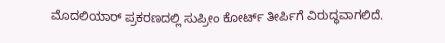ಮೊದಲಿಯಾರ್ ಪ್ರಕರಣದಲ್ಲಿ ಸುಪ್ರೀಂ ಕೋರ್ಟ್ ತೀರ್ಪಿಗೆ ವಿರುದ್ಧವಾಗಲಿದೆ.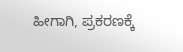ಹೀಗಾಗಿ, ಪ್ರಕರಣಕ್ಕೆ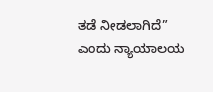ತಡೆ ನೀಡಲಾಗಿದೆ” ಎಂದು ನ್ಯಾಯಾಲಯ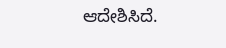ಆದೇಶಿಸಿದೆ.